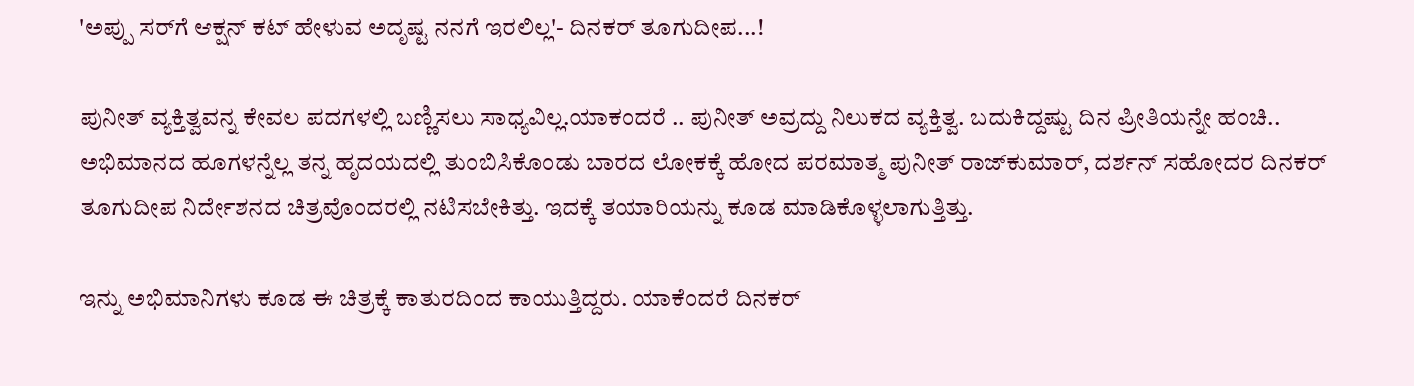'ಅಪ್ಪು ಸರ್‌ಗೆ ಆಕ್ಷನ್ ಕಟ್ ಹೇಳುವ ಅದೃಷ್ಟ ನನಗೆ ಇರಲಿಲ್ಲ'- ದಿನಕರ್ ತೂಗುದೀಪ...!

ಪುನೀತ್ ವ್ಯಕ್ತಿತ್ವವನ್ನ ಕೇವಲ ಪದಗಳಲ್ಲಿ ಬಣ್ಣಿಸಲು ಸಾಧ್ಯವಿಲ್ಲ.ಯಾಕಂದರೆ .. ಪುನೀತ್ ಅವ್ರದ್ದು ನಿಲುಕದ ವ್ಯಕ್ತಿತ್ವ. ಬದುಕಿದ್ದಷ್ಟು ದಿನ ಪ್ರೀತಿಯನ್ನೇ ಹಂಚಿ.. ಅಭಿಮಾನದ ಹೂಗಳನ್ನೆಲ್ಲ ತನ್ನ ಹೃದಯದಲ್ಲಿ ತುಂಬಿಸಿಕೊಂಡು ಬಾರದ ಲೋಕಕ್ಕೆ ಹೋದ ಪರಮಾತ್ಮ ಪುನೀತ್ ರಾಜ್‌ಕುಮಾರ್, ದರ್ಶನ್ ಸಹೋದರ ದಿನಕರ್ ತೂಗುದೀಪ ನಿರ್ದೇಶನದ ಚಿತ್ರವೊಂದರಲ್ಲಿ ನಟಿಸಬೇಕಿತ್ತು. ಇದಕ್ಕೆ ತಯಾರಿಯನ್ನು ಕೂಡ ಮಾಡಿಕೊಳ್ಳಲಾಗುತ್ತಿತ್ತು.

ಇನ್ನು ಅಭಿಮಾನಿಗಳು ಕೂಡ ಈ ಚಿತ್ರಕ್ಕೆ ಕಾತುರದಿಂದ ಕಾಯುತ್ತಿದ್ದರು. ಯಾಕೆಂದರೆ ದಿನಕರ್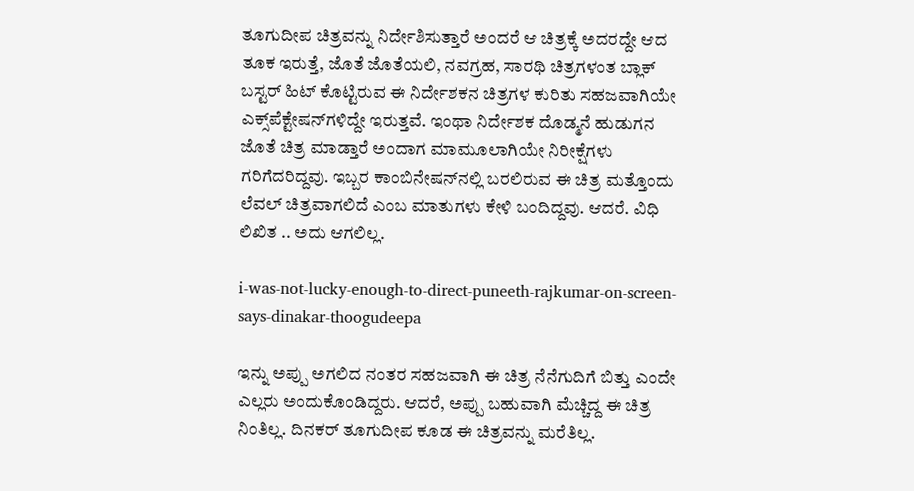ತೂಗುದೀಪ ಚಿತ್ರವನ್ನು ನಿರ್ದೇಶಿಸುತ್ತಾರೆ ಅಂದರೆ ಆ ಚಿತ್ರಕ್ಕೆ ಅದರದ್ದೇ ಆದ ತೂಕ ಇರುತ್ತೆ, ಜೊತೆ ಜೊತೆಯಲಿ, ನವಗ್ರಹ, ಸಾರಥಿ ಚಿತ್ರಗಳಂತ ಬ್ಲಾಕ್ ಬಸ್ಟರ್ ಹಿಟ್ ಕೊಟ್ಟಿರುವ ಈ ನಿರ್ದೇಶಕನ ಚಿತ್ರಗಳ ಕುರಿತು ಸಹಜವಾಗಿಯೇ ಎಕ್ಸ್‌ಪೆಕ್ಟೇಷನ್‌ಗಳಿದ್ದೇ ಇರುತ್ತವೆ. ಇಂಥಾ ನಿರ್ದೇಶಕ ದೊಡ್ಮನೆ ಹುಡುಗನ ಜೊತೆ ಚಿತ್ರ ಮಾಡ್ತಾರೆ ಅಂದಾಗ ಮಾಮೂಲಾಗಿಯೇ ನಿರೀಕ್ಷೆಗಳು ಗರಿಗೆದರಿದ್ದವು. ಇಬ್ಬರ ಕಾಂಬಿನೇಷನ್‌ನಲ್ಲಿ ಬರಲಿರುವ ಈ ಚಿತ್ರ ಮತ್ತೊಂದು ಲೆವಲ್‌ ಚಿತ್ರವಾಗಲಿದೆ ಎಂಬ ಮಾತುಗಳು ಕೇಳಿ ಬಂದಿದ್ದವು. ಆದರೆ. ವಿಧಿ ಲಿಖಿತ .. ಅದು ಆಗಲಿಲ್ಲ.

i-was-not-lucky-enough-to-direct-puneeth-rajkumar-on-screen-says-dinakar-thoogudeepa

ಇನ್ನು ಅಪ್ಪು ಅಗಲಿದ ನಂತರ ಸಹಜವಾಗಿ ಈ ಚಿತ್ರ ನೆನೆಗುದಿಗೆ ಬಿತ್ತು ಎಂದೇ ಎಲ್ಲರು ಅಂದುಕೊಂಡಿದ್ದರು. ಆದರೆ, ಅಪ್ಪು ಬಹುವಾಗಿ ಮೆಚ್ಚಿದ್ದ ಈ ಚಿತ್ರ ನಿಂತಿಲ್ಲ. ದಿನಕರ್ ತೂಗುದೀಪ ಕೂಡ ಈ ಚಿತ್ರವನ್ನು ಮರೆತಿಲ್ಲ.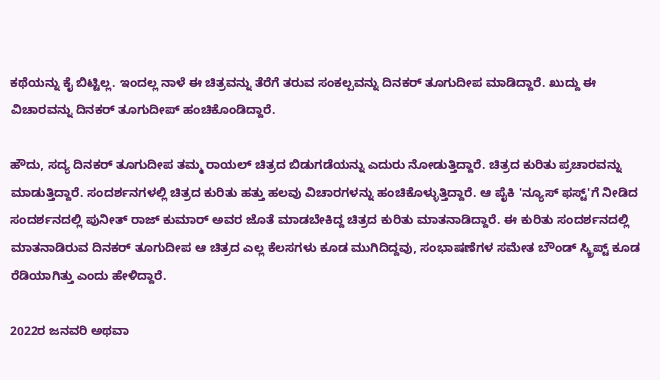ಕಥೆಯನ್ನು ಕೈ ಬಿಟ್ಟಿಲ್ಲ. ಇಂದಲ್ಲ ನಾಳೆ ಈ ಚಿತ್ರವನ್ನು ತೆರೆಗೆ ತರುವ ಸಂಕಲ್ಪವನ್ನು ದಿನಕರ್ ತೂಗುದೀಪ ಮಾಡಿದ್ದಾರೆ. ಖುದ್ದು ಈ ವಿಚಾರವನ್ನು ದಿನಕರ್ ತೂಗುದೀಪ್ ಹಂಚಿಕೊಂಡಿದ್ದಾರೆ.

ಹೌದು, ಸದ್ಯ ದಿನಕರ್ ತೂಗುದೀಪ ತಮ್ಮ ರಾಯಲ್ ಚಿತ್ರದ ಬಿಡುಗಡೆಯನ್ನು ಎದುರು ನೋಡುತ್ತಿದ್ದಾರೆ. ಚಿತ್ರದ ಕುರಿತು ಪ್ರಚಾರವನ್ನು ಮಾಡುತ್ತಿದ್ದಾರೆ. ಸಂದರ್ಶನಗಳಲ್ಲಿ ಚಿತ್ರದ ಕುರಿತು ಹತ್ತು ಹಲವು ವಿಚಾರಗಳನ್ನು ಹಂಚಿಕೊಳ್ಳುತ್ತಿದ್ದಾರೆ. ಆ ಪೈಕಿ 'ನ್ಯೂಸ್ ಫಸ್ಟ್‌'ಗೆ ನೀಡಿದ ಸಂದರ್ಶನದಲ್ಲಿ ಪುನೀತ್ ರಾಜ್ ಕುಮಾರ್ ಅವರ ಜೊತೆ ಮಾಡಬೇಕಿದ್ದ ಚಿತ್ರದ ಕುರಿತು ಮಾತನಾಡಿದ್ದಾರೆ. ಈ ಕುರಿತು ಸಂದರ್ಶನದಲ್ಲಿ ಮಾತನಾಡಿರುವ ದಿನಕರ್ ತೂಗುದೀಪ ಆ ಚಿತ್ರದ ಎಲ್ಲ ಕೆಲಸಗಳು ಕೂಡ ಮುಗಿದಿದ್ದವು, ಸಂಭಾಷಣೆಗಳ ಸಮೇತ ಬೌಂಡ್ ಸ್ಕ್ರಿಪ್ಟ್ ಕೂಡ ರೆಡಿಯಾಗಿತ್ತು ಎಂದು ಹೇಳಿದ್ದಾರೆ.

2022ರ ಜನವರಿ ಅಥವಾ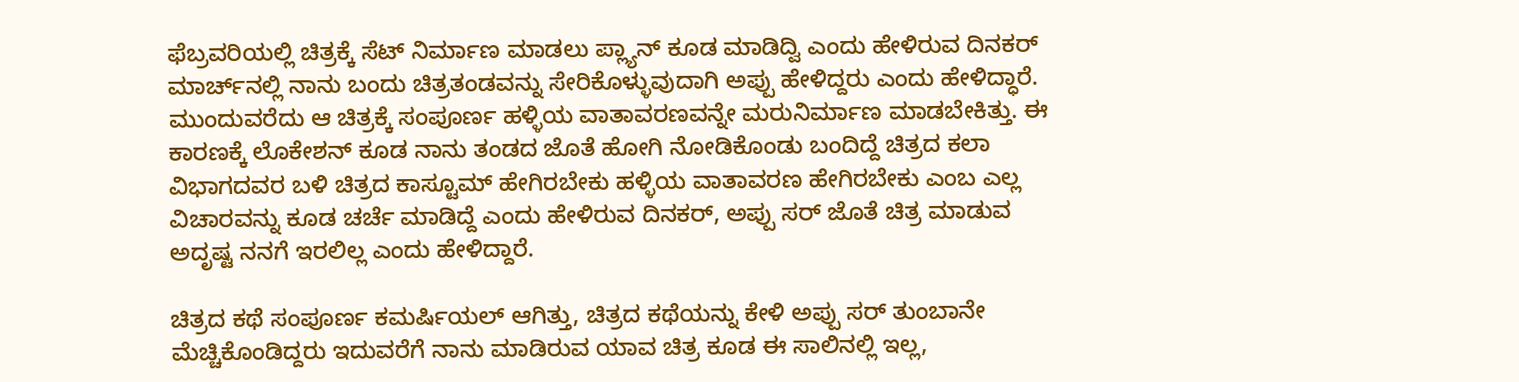ಫೆಬ್ರವರಿಯಲ್ಲಿ ಚಿತ್ರಕ್ಕೆ ಸೆಟ್ ನಿರ್ಮಾಣ ಮಾಡಲು ಪ್ಲ್ಯಾನ್ ಕೂಡ ಮಾಡಿದ್ವಿ ಎಂದು ಹೇಳಿರುವ ದಿನಕರ್ ಮಾರ್ಚ್‌ನಲ್ಲಿ ನಾನು ಬಂದು ಚಿತ್ರತಂಡವನ್ನು ಸೇರಿಕೊಳ್ಳುವುದಾಗಿ ಅಪ್ಪು ಹೇಳಿದ್ದರು ಎಂದು ಹೇಳಿದ್ಧಾರೆ. ಮುಂದುವರೆದು ಆ ಚಿತ್ರಕ್ಕೆ ಸಂಪೂರ್ಣ ಹಳ್ಳಿಯ ವಾತಾವರಣವನ್ನೇ ಮರುನಿರ್ಮಾಣ ಮಾಡಬೇಕಿತ್ತು. ಈ ಕಾರಣಕ್ಕೆ ಲೊಕೇಶನ್‌ ಕೂಡ ನಾನು ತಂಡದ ಜೊತೆ ಹೋಗಿ ನೋಡಿಕೊಂಡು ಬಂದಿದ್ದೆ ಚಿತ್ರದ ಕಲಾ ವಿಭಾಗದವರ ಬಳಿ ಚಿತ್ರದ ಕಾಸ್ಟೂಮ್ ಹೇಗಿರಬೇಕು ಹಳ್ಳಿಯ ವಾತಾವರಣ ಹೇಗಿರಬೇಕು ಎಂಬ ಎಲ್ಲ ವಿಚಾರವನ್ನು ಕೂಡ ಚರ್ಚೆ ಮಾಡಿದ್ದೆ ಎಂದು ಹೇಳಿರುವ ದಿನಕರ್, ಅಪ್ಪು ಸರ್ ಜೊತೆ ಚಿತ್ರ ಮಾಡುವ ಅದೃಷ್ಟ ನನಗೆ ಇರಲಿಲ್ಲ ಎಂದು ಹೇಳಿದ್ದಾರೆ.

ಚಿತ್ರದ ಕಥೆ ಸಂಪೂರ್ಣ ಕಮರ್ಷಿಯಲ್ ಆಗಿತ್ತು, ಚಿತ್ರದ ಕಥೆಯನ್ನು ಕೇಳಿ ಅಪ್ಪು ಸರ್ ತುಂಬಾನೇ ಮೆಚ್ಚಿಕೊಂಡಿದ್ದರು ಇದುವರೆಗೆ ನಾನು ಮಾಡಿರುವ ಯಾವ ಚಿತ್ರ ಕೂಡ ಈ ಸಾಲಿನಲ್ಲಿ ಇಲ್ಲ,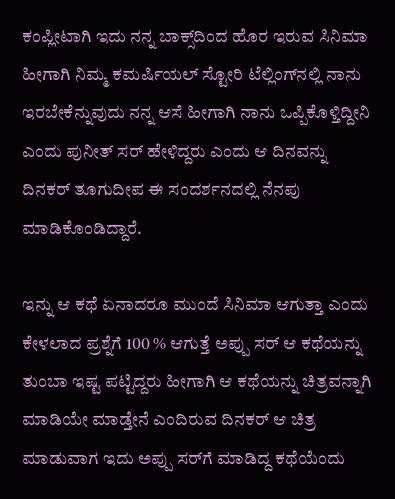ಕಂಪ್ಲೀಟಾಗಿ ಇದು ನನ್ನ ಬಾಕ್ಸ್‌ದಿಂದ ಹೊರ ಇರುವ ಸಿನಿಮಾ ಹೀಗಾಗಿ ನಿಮ್ಮ ಕಮರ್ಷಿಯಲ್ ಸ್ಟೋರಿ ಟೆಲ್ಲಿಂಗ್‌ನಲ್ಲಿ ನಾನು ಇರಬೇಕೆನ್ನುವುದು ನನ್ನ ಆಸೆ ಹೀಗಾಗಿ ನಾನು ಒಪ್ಪಿಕೊಳ್ತಿದ್ದೀನಿ ಎಂದು ಪುನೀತ್ ಸರ್ ಹೇಳಿದ್ದರು ಎಂದು ಆ ದಿನವನ್ನು ದಿನಕರ್ ತೂಗುದೀಪ ಈ ಸಂದರ್ಶನದಲ್ಲಿ ನೆನಪು ಮಾಡಿಕೊಂಡಿದ್ದಾರೆ.

ಇನ್ನು ಆ ಕಥೆ ಏನಾದರೂ ಮುಂದೆ ಸಿನಿಮಾ ಆಗುತ್ತಾ ಎಂದು ಕೇಳಲಾದ ಪ್ರಶ್ನೆಗೆ 100 % ಆಗುತ್ತೆ ಅಪ್ಪು ಸರ್ ಆ ಕಥೆಯನ್ನು ತುಂಬಾ ಇಷ್ಟ ಪಟ್ಟಿದ್ದರು ಹೀಗಾಗಿ ಆ ಕಥೆಯನ್ನು ಚಿತ್ರವನ್ನಾಗಿ ಮಾಡಿಯೇ ಮಾಡ್ತೇನೆ ಎಂದಿರುವ ದಿನಕರ್ ಆ ಚಿತ್ರ ಮಾಡುವಾಗ ಇದು ಅಪ್ಪು ಸರ್‌ಗೆ ಮಾಡಿದ್ದ ಕಥೆಯೆಂದು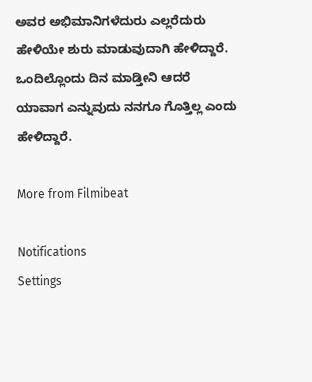ಅವರ ಅಭಿಮಾನಿಗಳೆದುರು ಎಲ್ಲರೆದುರು ಹೇಳಿಯೇ ಶುರು ಮಾಡುವುದಾಗಿ ಹೇಳಿದ್ದಾರೆ. ಒಂದಿಲ್ಲೊಂದು ದಿನ ಮಾಡ್ತೀನಿ ಆದರೆ ಯಾವಾಗ ಎನ್ನುವುದು ನನಗೂ ಗೊತ್ತಿಲ್ಲ ಎಂದು ಹೇಳಿದ್ದಾರೆ.

More from Filmibeat

Notifications
Settings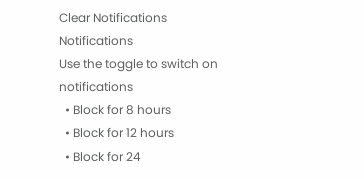Clear Notifications
Notifications
Use the toggle to switch on notifications
  • Block for 8 hours
  • Block for 12 hours
  • Block for 24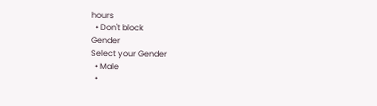hours
  • Don't block
Gender
Select your Gender
  • Male
  •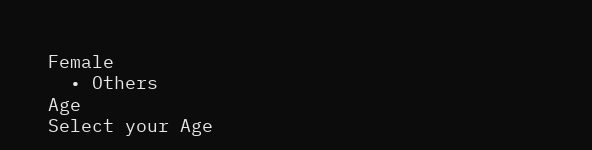Female
  • Others
Age
Select your Age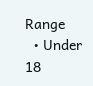Range
  • Under 18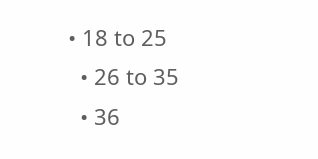• 18 to 25
  • 26 to 35
  • 36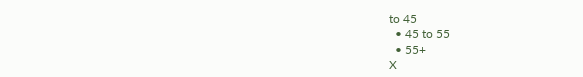to 45
  • 45 to 55
  • 55+
X